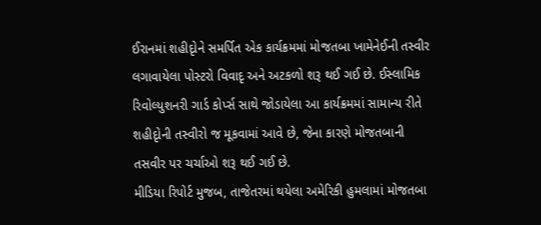ઈરાનમાં શહીદૃોને સમર્પિત એક કાર્યક્રમમાં મોજતબા ખામેનેઈની તસ્વીર લગાવાયેલા પોસ્ટરો વિવાદૃ અને અટકળો શરૂ થઈ ગઈ છે. ઈસ્લામિક રિવોલ્યુશનરી ગાર્ડ કોર્પ્સ સાથે જોડાયેલા આ કાર્યક્રમમાં સામાન્ય રીતે શહીદૃોની તસ્વીરો જ મૂકવામાં આવે છે, જેના કારણે મોજતબાની તસવીર પર ચર્ચાઓ શરૂ થઈ ગઈ છે.
મીડિયા રિપોર્ટ મુજબ, તાજેતરમાં થયેલા અમેરિકી હુમલામાં મોજતબા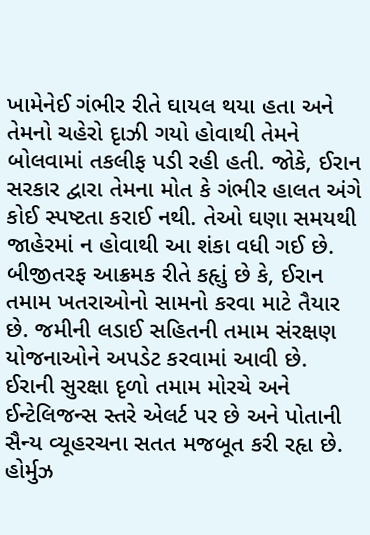ખામેનેઈ ગંભીર રીતે ઘાયલ થયા હતા અને તેમનો ચહેરો દૃાઝી ગયો હોવાથી તેમને બોલવામાં તકલીફ પડી રહી હતી. જોકે, ઈરાન સરકાર દ્વારા તેમના મોત કે ગંભીર હાલત અંગે કોઈ સ્પષ્ટતા કરાઈ નથી. તેઓ ઘણા સમયથી જાહેરમાં ન હોવાથી આ શંકા વધી ગઈ છે.
બીજીતરફ આક્રમક રીતે કહૃાું છે કે, ઈરાન તમામ ખતરાઓનો સામનો કરવા માટે તૈયાર છે. જમીની લડાઈ સહિતની તમામ સંરક્ષણ યોજનાઓને અપડેટ કરવામાં આવી છે. ઈરાની સુરક્ષા દૃળો તમામ મોરચે અને ઈન્ટેલિજન્સ સ્તરે એલર્ટ પર છે અને પોતાની સૈન્ય વ્યૂહરચના સતત મજબૂત કરી રહૃા છે.
હોર્મુઝ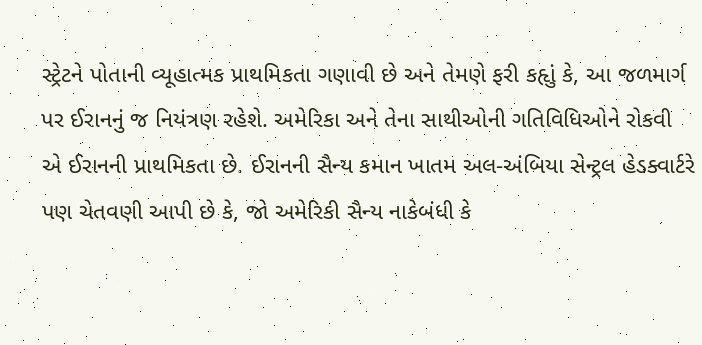સ્ટ્રેટને પોતાની વ્યૂહાત્મક પ્રાથમિકતા ગણાવી છે અને તેમણે ફરી કહૃાું કે, આ જળમાર્ગ પર ઈરાનનું જ નિયંત્રણ રહેશે. અમેરિકા અને તેના સાથીઓની ગતિવિધિઓને રોકવી એ ઈરાનની પ્રાથમિકતા છે. ઈરાનની સૈન્ય કમાન ખાતમ અલ-અંબિયા સેન્ટ્રલ હેડક્વાર્ટરે પણ ચેતવણી આપી છે કે, જો અમેરિકી સૈન્ય નાકેબંધી કે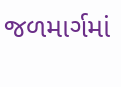જળમાર્ગમાં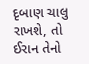દૃબાણ ચાલુ રાખશે, તો ઈરાન તેનો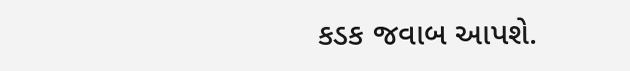કડક જવાબ આપશે.